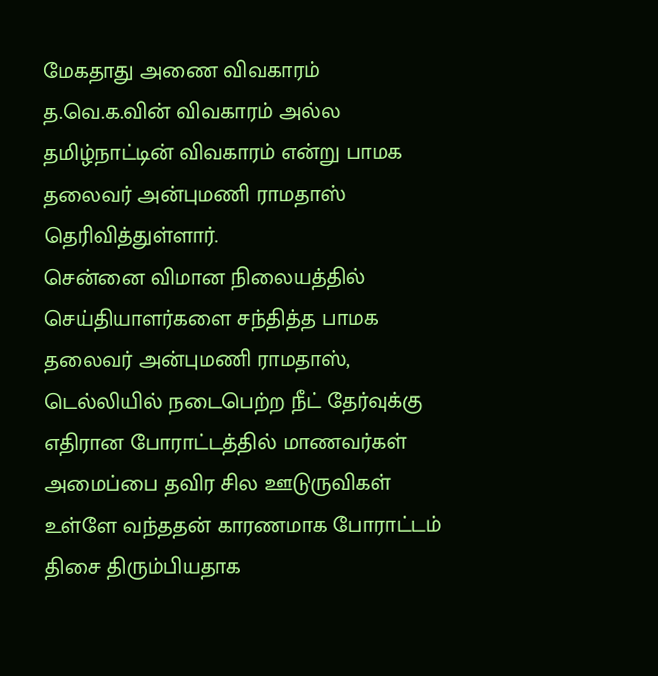மேகதாது அணை விவகாரம் த.வெ.க.வின் விவகாரம் அல்ல தமிழ்நாட்டின் விவகாரம் என்று பாமக தலைவர் அன்புமணி ராமதாஸ் தெரிவித்துள்ளார்.
சென்னை விமான நிலையத்தில் செய்தியாளர்களை சந்தித்த பாமக தலைவர் அன்புமணி ராமதாஸ், டெல்லியில் நடைபெற்ற நீட் தேர்வுக்கு எதிரான போராட்டத்தில் மாணவர்கள் அமைப்பை தவிர சில ஊடுருவிகள் உள்ளே வந்ததன் காரணமாக போராட்டம் திசை திரும்பியதாக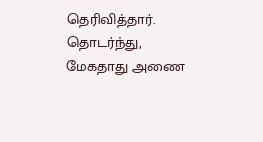தெரிவித்தார். தொடர்ந்து, மேகதாது அணை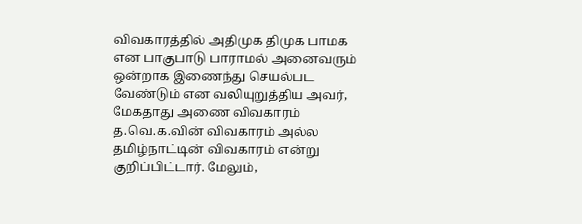விவகாரத்தில் அதிமுக திமுக பாமக என பாகுபாடு பாராமல் அனைவரும் ஒன்றாக இணைந்து செயல்பட வேண்டும் என வலியுறுத்திய அவர், மேகதாது அணை விவகாரம் த.வெ.க.வின் விவகாரம் அல்ல தமிழ்நாட்டின் விவகாரம் என்று குறிப்பிட்டார். மேலும்,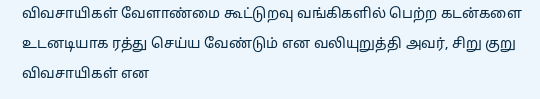விவசாயிகள் வேளாண்மை கூட்டுறவு வங்கிகளில் பெற்ற கடன்களை உடனடியாக ரத்து செய்ய வேண்டும் என வலியுறுத்தி அவர், சிறு குறு விவசாயிகள் என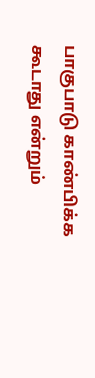பாகுபாடு காண்பிக்க கூடாது என்றும்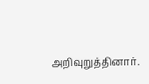அறிவுறுத்தினார்.